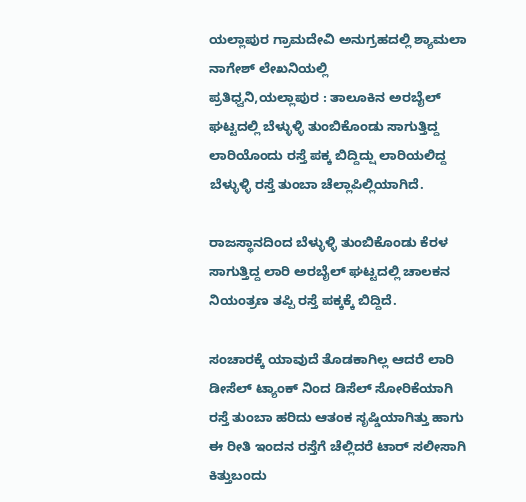ಯಲ್ಲಾಪುರ ಗ್ರಾಮದೇವಿ ಅನುಗ್ರಹದಲ್ಲಿ ಶ್ಯಾಮಲಾ ನಾಗೇಶ್ ಲೇಖನಿಯಲ್ಲಿ
ಪ್ರತಿಧ್ವನಿ,ಯಲ್ಲಾಪುರ : ತಾಲೂಕಿನ ಅರಬೈಲ್ ಘಟ್ಟದಲ್ಲಿ ಬೆಳ್ಳುಳ್ಳಿ ತುಂಬಿಕೊಂಡು ಸಾಗುತ್ತಿದ್ದ ಲಾರಿಯೊಂದು ರಸ್ತೆ ಪಕ್ಕ ಬಿದ್ದಿದ್ಷು ಲಾರಿಯಲಿದ್ದ ಬೆಳ್ಳುಳ್ಳಿ ರಸ್ತೆ ತುಂಬಾ ಚೆಲ್ಲಾಪಿಲ್ಲಿಯಾಗಿದೆ.

ರಾಜಸ್ಥಾನದಿಂದ ಬೆಳ್ಳುಳ್ಳಿ ತುಂಬಿಕೊಂಡು ಕೆರಳ ಸಾಗುತ್ತಿದ್ದ ಲಾರಿ ಅರಬೈಲ್ ಘಟ್ಟದಲ್ಲಿ ಚಾಲಕನ ನಿಯಂತ್ರಣ ತಪ್ಪಿ ರಸ್ತೆ ಪಕ್ಕಕ್ಕೆ ಬಿದ್ದಿದೆ.

ಸಂಚಾರಕ್ಕೆ ಯಾವುದೆ ತೊಡಕಾಗಿಲ್ಲ ಆದರೆ ಲಾರಿ ಡೀಸೆಲ್ ಟ್ಯಾಂಕ್ ನಿಂದ ಡಿಸೆಲ್ ಸೋರಿಕೆಯಾಗಿ ರಸ್ತೆ ತುಂಬಾ ಹರಿದು ಆತಂಕ ಸೃಷ್ಡಿಯಾಗಿತ್ತು ಹಾಗು ಈ ರೀತಿ ಇಂದನ ರಸ್ತೆಗೆ ಚೆಲ್ಲಿದರೆ ಟಾರ್ ಸಲೀಸಾಗಿ ಕಿತ್ತುಬಂದು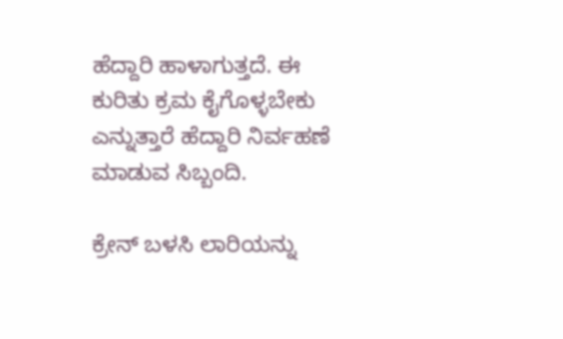ಹೆದ್ದಾರಿ ಹಾಳಾಗುತ್ತದೆ. ಈ ಕುರಿತು ಕ್ರಮ ಕೈಗೊಳ್ಳಬೇಕು ಎನ್ನುತ್ತಾರೆ ಹೆದ್ದಾರಿ ನಿರ್ವಹಣೆ ಮಾಡುವ ಸಿಬ್ಬಂದಿ.

ಕ್ರೇನ್ ಬಳಸಿ ಲಾರಿಯನ್ನು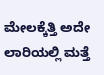ಮೇಲಕ್ಕೆತ್ತಿ ಅದೇ ಲಾರಿಯಲ್ಲಿ ಮತ್ತೆ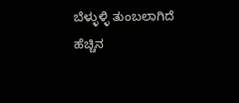ಬೆಳ್ಳುಳ್ಳಿ ತುಂಬಲಾಗಿದೆ ಹೆಚ್ಚಿನ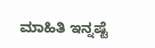ಮಾಹಿತಿ ಇನ್ನಷ್ಟೆ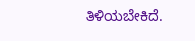ತಿಳಿಯಬೇಕಿದೆ.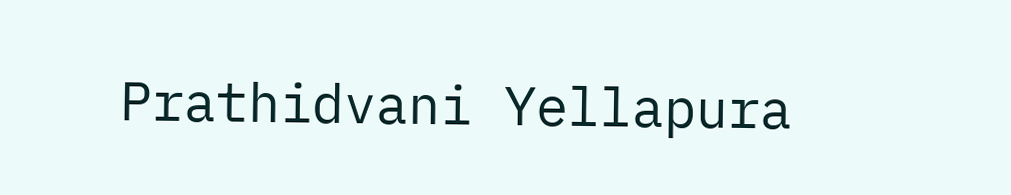Prathidvani Yellapura